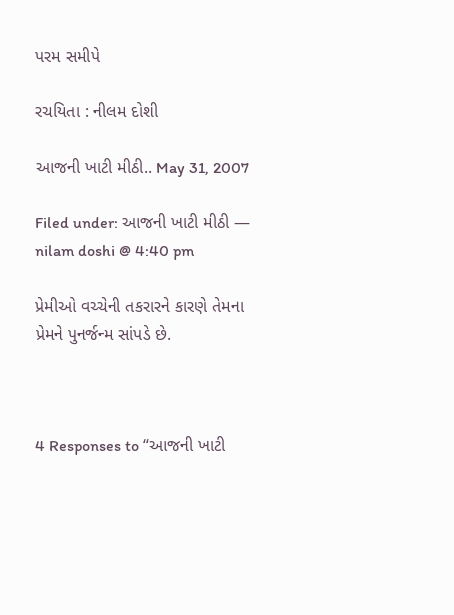પરમ સમીપે

રચયિતા : નીલમ દોશી

આજની ખાટી મીઠી.. May 31, 2007

Filed under: આજની ખાટી મીઠી — nilam doshi @ 4:40 pm

પ્રેમીઓ વચ્ચેની તકરારને કારણે તેમના પ્રેમને પુનર્જન્મ સાંપડે છે.



4 Responses to “આજની ખાટી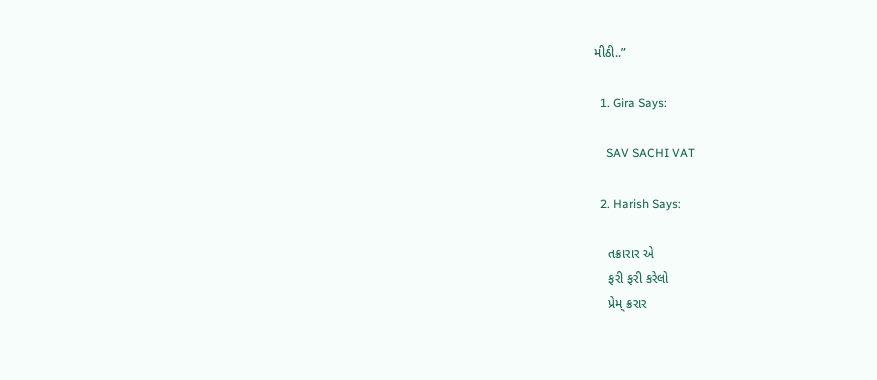મીઠી..”

  1. Gira Says:

    SAV SACHI VAT

  2. Harish Says:

    તક્રારાર એ
    ફરી ફરી કરેલો
    પ્રેમ્ ક્રરાર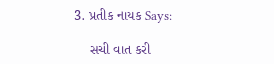3. પ્રતીક નાયક Says:

    સચી વાત કરી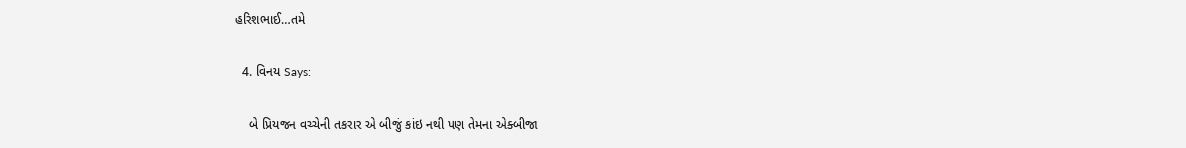હરિશભાઈ…તમે

  4. વિનય Says:

    બે પ્રિયજન વચ્ચેની તકરાર એ બીજું કાંઇ નથી પણ તેમના એક્બીજા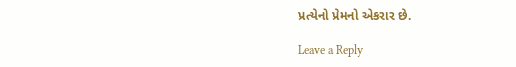પ્રત્યેનો પ્રેમનો એકરાર છે.

Leave a Reply